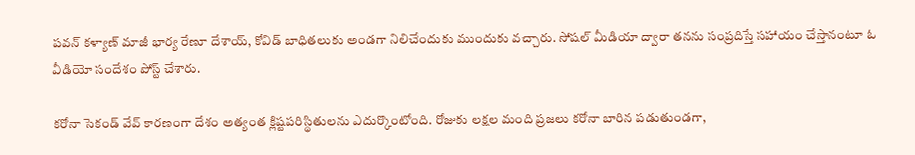పవన్ కళ్యాణ్ మాజీ భార్య రేణూ దేశాయ్, కోవిడ్ బాధితలుకు అండగా నిలిచేందుకు ముందుకు వచ్చారు. సోషల్ మీడియా ద్వారా తనను సంప్రదిస్తే సహాయం చేస్తానంటూ ఓ వీడియో సందేశం పోస్ట్ చేశారు.

కరోనా సెకండ్ వేవ్ కారణంగా దేశం అత్యంత క్లిష్టపరిస్థితులను ఎదుర్కొంటోంది. రోజుకు లక్షల మంది ప్రజలు కరోనా బారిన పడుతుండగా,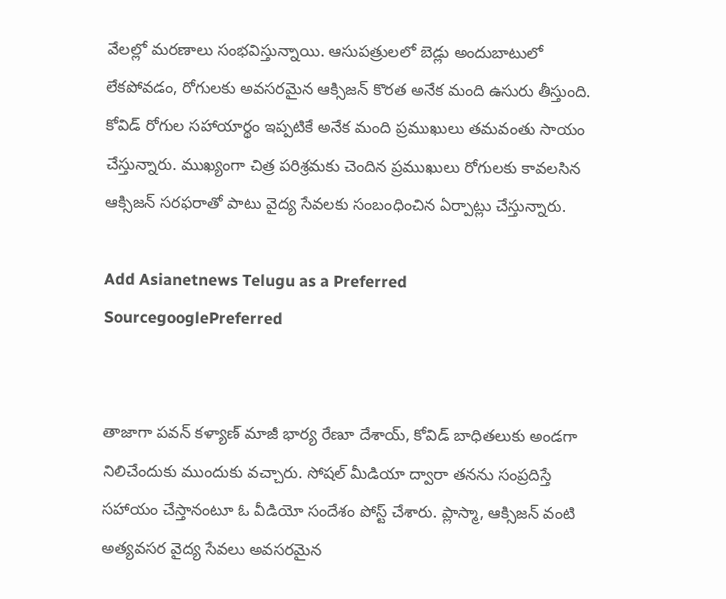వేలల్లో మరణాలు సంభవిస్తున్నాయి. ఆసుపత్రులలో బెడ్లు అందుబాటులో లేకపోవడం, రోగులకు అవసరమైన ఆక్సిజన్ కొరత అనేక మంది ఉసురు తీస్తుంది. కోవిడ్ రోగుల సహాయార్థం ఇప్పటికే అనేక మంది ప్రముఖులు తమవంతు సాయం చేస్తున్నారు. ముఖ్యంగా చిత్ర పరిశ్రమకు చెందిన ప్రముఖులు రోగులకు కావలసిన ఆక్సిజన్ సరఫరాతో పాటు వైద్య సేవలకు సంబంధించిన ఏర్పాట్లు చేస్తున్నారు.

Add Asianetnews Telugu as a Preferred SourcegooglePreferred


తాజాగా పవన్ కళ్యాణ్ మాజీ భార్య రేణూ దేశాయ్, కోవిడ్ బాధితలుకు అండగా నిలిచేందుకు ముందుకు వచ్చారు. సోషల్ మీడియా ద్వారా తనను సంప్రదిస్తే సహాయం చేస్తానంటూ ఓ వీడియో సందేశం పోస్ట్ చేశారు. ప్లాస్మా, ఆక్సిజన్ వంటి అత్యవసర వైద్య సేవలు అవసరమైన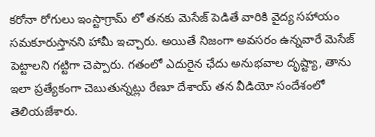కరోనా రోగులు ఇంస్టాగ్రామ్ లో తనకు మెసేజ్ పెడితే వారికి వైద్య సహాయం సమకూరుస్తానని హామీ ఇచ్చారు. అయితే నిజంగా అవసరం ఉన్నవారే మెసేజ్ పెట్టాలని గట్టిగా చెప్పారు. గతంలో ఎదురైన ఛేదు అనుభవాల దృష్ట్యా, తాను ఇలా ప్రత్యేకంగా చెబుతున్నట్లు రేణూ దేశాయ్ తన వీడియో సందేశంలో తెలియజేశారు.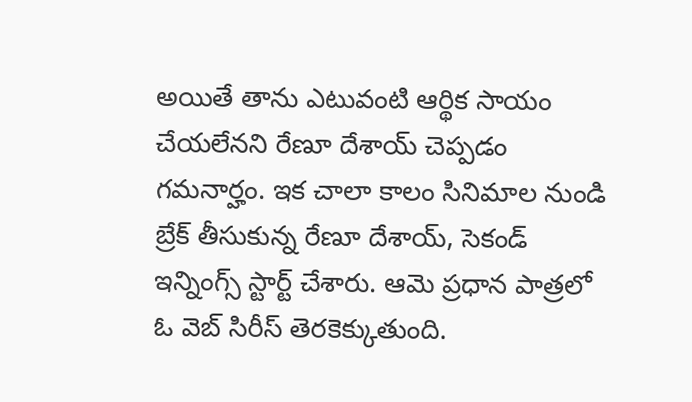అయితే తాను ఎటువంటి ఆర్థిక సాయం చేయలేనని రేణూ దేశాయ్ చెప్పడం గమనార్హం. ఇక చాలా కాలం సినిమాల నుండి బ్రేక్ తీసుకున్న రేణూ దేశాయ్, సెకండ్ ఇన్నింగ్స్ స్టార్ట్ చేశారు. ఆమె ప్రధాన పాత్రలో ఓ వెబ్ సిరీస్ తెరకెక్కుతుంది.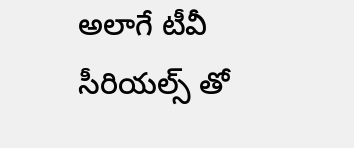అలాగే టీవీ సీరియల్స్ తో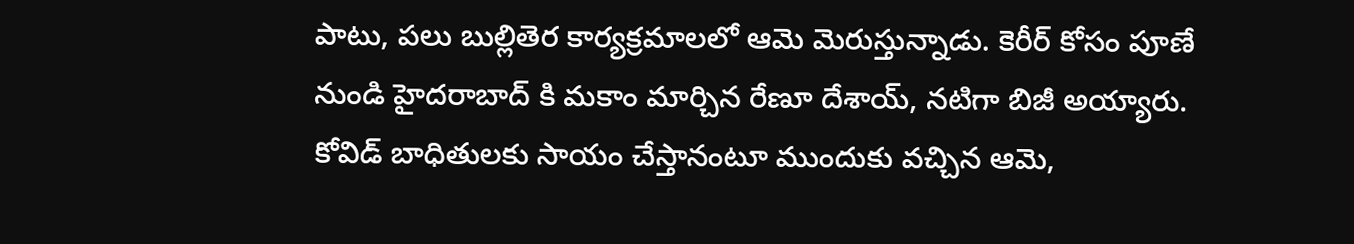పాటు, పలు బుల్లితెర కార్యక్రమాలలో ఆమె మెరుస్తున్నాడు. కెరీర్ కోసం పూణే నుండి హైదరాబాద్ కి మకాం మార్చిన రేణూ దేశాయ్, నటిగా బిజీ అయ్యారు. కోవిడ్ బాధితులకు సాయం చేస్తానంటూ ముందుకు వచ్చిన ఆమె,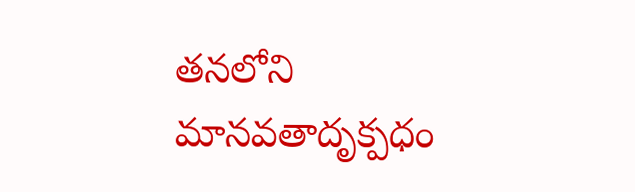తనలోని మానవతాదృక్పధం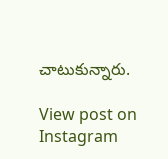చాటుకున్నారు.

View post on Instagram